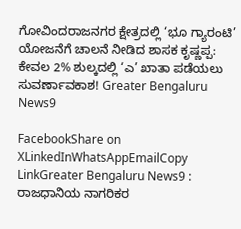ಗೋವಿಂದರಾಜನಗರ ಕ್ಷೇತ್ರದಲ್ಲಿ ‘ಭೂ ಗ್ಯಾರಂಟಿ’ ಯೋಜನೆಗೆ ಚಾಲನೆ ನೀಡಿದ ಶಾಸಕ ಕೃಷ್ಣಪ್ಪ: ಕೇವಲ 2% ಶುಲ್ಕದಲ್ಲಿ ‘ಎ’ ಖಾತಾ ಪಡೆಯಲು ಸುವರ್ಣಾವಕಾಶ! Greater Bengaluru News9

FacebookShare on XLinkedInWhatsAppEmailCopy LinkGreater Bengaluru News9 : ರಾಜಧಾನಿಯ ನಾಗರಿಕರ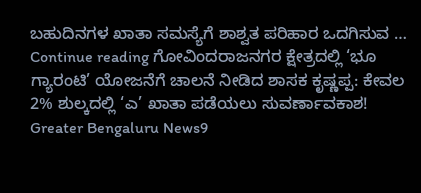ಬಹುದಿನಗಳ ಖಾತಾ ಸಮಸ್ಯೆಗೆ ಶಾಶ್ವತ ಪರಿಹಾರ ಒದಗಿಸುವ … Continue reading ಗೋವಿಂದರಾಜನಗರ ಕ್ಷೇತ್ರದಲ್ಲಿ ‘ಭೂ ಗ್ಯಾರಂಟಿ’ ಯೋಜನೆಗೆ ಚಾಲನೆ ನೀಡಿದ ಶಾಸಕ ಕೃಷ್ಣಪ್ಪ: ಕೇವಲ 2% ಶುಲ್ಕದಲ್ಲಿ ‘ಎ’ ಖಾತಾ ಪಡೆಯಲು ಸುವರ್ಣಾವಕಾಶ! Greater Bengaluru News9